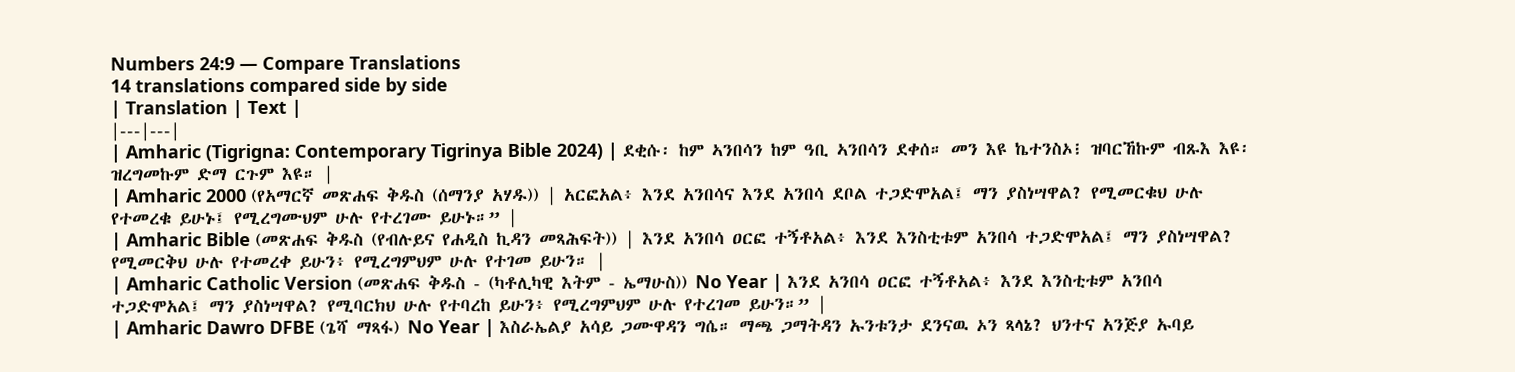Numbers 24:9 — Compare Translations
14 translations compared side by side
| Translation | Text |
|---|---|
| Amharic (Tigrigna: Contemporary Tigrinya Bible 2024) | ደቂሱ፡ ከም ኣንበሳን ከም ዓቢ ኣንበሳን ደቀሰ። መን እዩ ኬተንስኦ፧ ዝባርኸኩም ብጹእ እዩ፡ ዝረግመኩም ድማ ርጉም እዩ። |
| Amharic 2000 (የአማርኛ መጽሐፍ ቅዱስ (ሰማንያ አሃዱ)) | አርፎአል፥ እንደ አንበሳና እንደ አንበሳ ደቦል ተጋድሞአል፤ ማን ያስነሣዋል? የሚመርቁህ ሁሉ የተመረቁ ይሁኑ፤ የሚረግሙህም ሁሉ የተረገሙ ይሁኑ።” |
| Amharic Bible (መጽሐፍ ቅዱስ (የብሉይና የሐዲስ ኪዳን መጻሕፍት)) | እንደ አንበሳ ዐርፎ ተኝቶአል፥ እንደ እንስቲቱም አንበሳ ተጋድሞአል፤ ማን ያስነሣዋል? የሚመርቅህ ሁሉ የተመረቀ ይሁን፥ የሚረግምህም ሁሉ የተገመ ይሁን። |
| Amharic Catholic Version (መጽሐፍ ቅዱስ - (ካቶሊካዊ እትም - ኤማሁስ)) No Year | እንደ አንበሳ ዐርፎ ተኝቶአል፥ እንደ እንስቲቱም አንበሳ ተጋድሞአል፤ ማን ያስነሣዋል? የሚባርክህ ሁሉ የተባረከ ይሁን፥ የሚረግምህም ሁሉ የተረገመ ይሁን።” |
| Amharic Dawro DFBE (ጌሻ ማጻፋ) No Year | እስራኤልያ አሳይ ጋሙዋዳን ግሴ። ማጫ ጋማትዳን ኡንቱንታ ደንናዉ ኦን ጻላኔ? ህንተና አንጅያ ኡባይ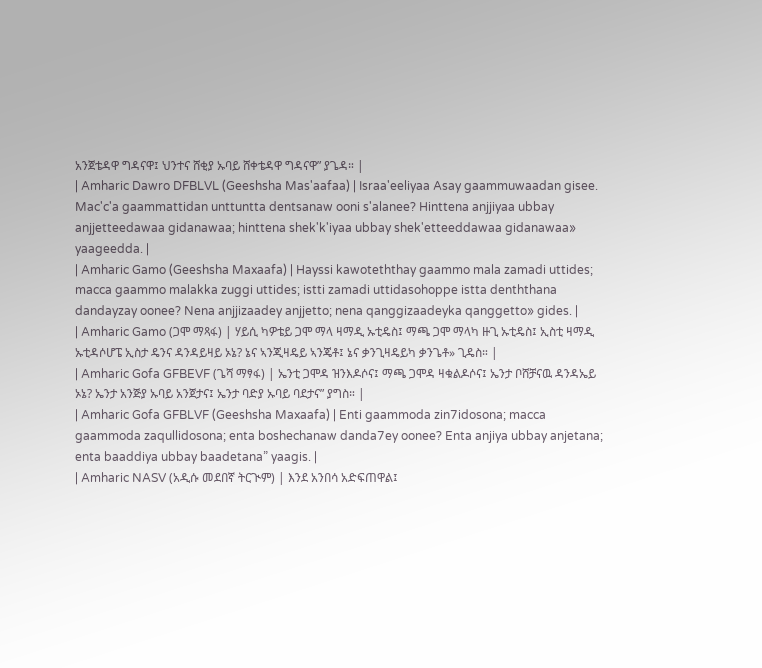አንጀቴዳዋ ግዳናዋ፤ ህንተና ሸቂያ ኡባይ ሸቀቴዳዋ ግዳናዋ” ያጌዳ። |
| Amharic Dawro DFBLVL (Geeshsha Mas'aafaa) | Israa'eeliyaa Asay gaammuwaadan gisee. Mac'c'a gaammattidan unttuntta dentsanaw ooni s'alanee? Hinttena anjjiyaa ubbay anjjetteedawaa gidanawaa; hinttena shek'k'iyaa ubbay shek'etteeddawaa gidanawaa» yaageedda. |
| Amharic Gamo (Geeshsha Maxaafa) | Hayssi kawoteththay gaammo mala zamadi uttides; macca gaammo malakka zuggi uttides; istti zamadi uttidasohoppe istta denththana dandayzay oonee? Nena anjjizaadey anjjetto; nena qanggizaadeyka qanggetto» gides. |
| Amharic Gamo (ጋሞ ማጻፋ) | ሃይሲ ካዎቴይ ጋሞ ማላ ዛማዲ ኡቲዴስ፤ ማጫ ጋሞ ማላካ ዙጊ ኡቲዴስ፤ ኢስቲ ዛማዲ ኡቲዳሶሆፔ ኢስታ ዴንና ዳንዳይዛይ ኦኔ? ኔና ኣንጂዛዴይ ኣንጄቶ፤ ኔና ቃንጊዛዴይካ ቃንጌቶ» ጊዴስ። |
| Amharic Gofa GFBEVF (ጌሻ ማፃፋ) | ኤንቲ ጋሞዳ ዝንእዶሶና፤ ማጫ ጋሞዳ ዛቁልዶሶና፤ ኤንታ ቦሸቻናዉ ዳንዳኤይ ኦኔ? ኤንታ አንጅያ ኡባይ አንጀታና፤ ኤንታ ባድያ ኡባይ ባደታና” ያግስ። |
| Amharic Gofa GFBLVF (Geeshsha Maxaafa) | Enti gaammoda zin7idosona; macca gaammoda zaqullidosona; enta boshechanaw danda7ey oonee? Enta anjiya ubbay anjetana; enta baaddiya ubbay baadetana” yaagis. |
| Amharic NASV (አዲሱ መደበኛ ትርጒም) | እንደ አንበሳ አድፍጠዋል፤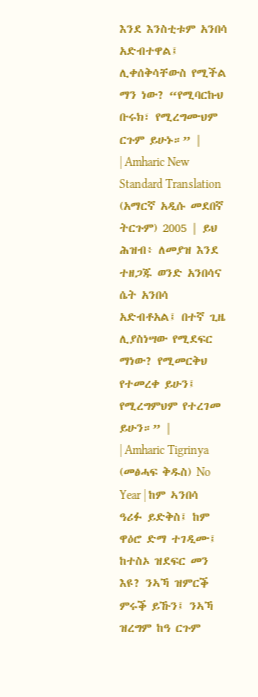እንደ እንስቲቱም አንበሳ አድብተዋል፤ ሊቀሰቅሳቸውስ የሚችል ማን ነው? “የሚባርኩህ ቡሩክ፣ የሚረግሙህም ርጉም ይሁኑ።” |
| Amharic New Standard Translation (አማርኛ አዲሱ መደበኛ ትርጉም) 2005 | ይህ ሕዝብ፥ ለመያዝ እንደ ተዘጋጁ ወንድ አንበሳና ሴት አንበሳ አድብቶአል፤ በተኛ ጊዜ ሊያስነሣው የሚደፍር ማነው? የሚመርቅህ የተመረቀ ይሁን፤ የሚረግምህም የተረገመ ይሁን።” |
| Amharic Tigrinya (መፅሓፍ ቅዱስ) No Year | ከም ኣንበሳ ዓሪፉ ይድቅስ፤ ከም ዋዕሮ ድማ ተገዲሙ፤ ከተስኦ ዝደፍር መን እዩ? ንኣኻ ዝምርቕ ምሩቕ ይኹን፤ ንኣኻ ዝረግም ከዓ ርጉም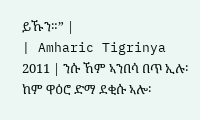ይኹን።” |
| Amharic Tigrinya 2011 | ንሱ ኸም ኣንበሳ በጥ ኢሉ፡ ከም ዋዕሮ ድማ ደቂሱ ኣሎ፡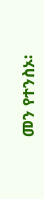መን የተንስኦ፡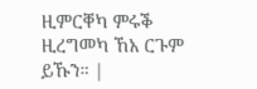ዚምርቐካ ምሩቕ ዚረግመካ ኸአ ርጉም ይኹን። |